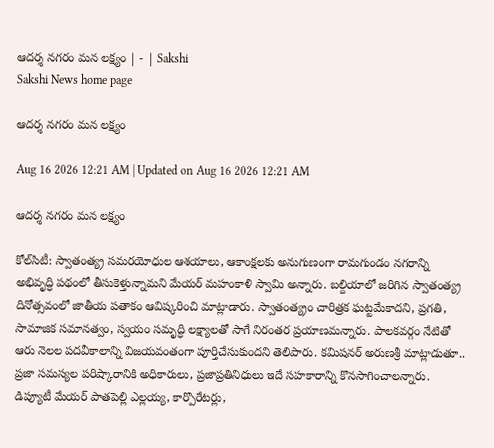ఆదర్శ నగరం మన లక్ష్యం | - | Sakshi
Sakshi News home page

ఆదర్శ నగరం మన లక్ష్యం

Aug 16 2026 12:21 AM | Updated on Aug 16 2026 12:21 AM

ఆదర్శ నగరం మన లక్ష్యం

కోల్‌సిటీ: స్వాతంత్య్ర సమరయోధుల ఆశయాలు, ఆకాంక్షలకు అనుగుణంగా రామగుండం నగరాన్ని అభివృద్ధి పథంలో తీసుకెళ్తున్నామని మేయర్‌ మహంకాళి స్వామి అన్నారు. బల్దియాలో జరిగిన స్వాతంత్య్ర దినోత్సవంలో జాతీయ పతాకం ఆవిష్కరించి మాట్లాడారు. స్వాతంత్య్రం చారిత్రక ఘట్టమేకాదని, ప్రగతి, సామాజిక సమానత్వం, స్వయం సమృద్ధి లక్ష్యాలతో సాగే నిరంతర ప్రయాణమన్నారు. పాలకవర్గం నేటితో ఆరు నెలల పదవీకాలాన్ని విజయవంతంగా పూర్తిచేసుకుందని తెలిపారు. కమిషనర్‌ అరుణశ్రీ మాట్లాడుతూ.. ప్రజా సమస్యల పరిష్కారానికి అధికారులు, ప్రజాప్రతినిధులు ఇదే సహకారాన్ని కొనసాగించాలన్నారు. డిప్యూటీ మేయర్‌ పాతపెల్లి ఎల్లయ్య, కార్పొరేటర్లు,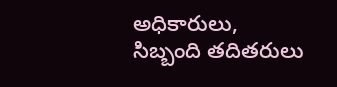అధికారులు, సిబ్బంది తదితరులు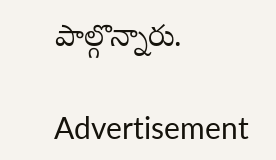పాల్గొన్నారు.

Advertisement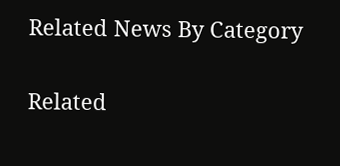Related News By Category

Related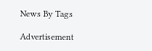News By Tags

Advertisement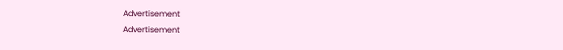Advertisement
Advertisement